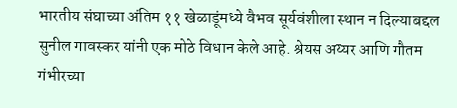भारतीय संघाच्या अंतिम ११ खेळाडूंमध्ये वैभव सूर्यवंशीला स्थान न दिल्याबद्दल सुनील गावस्कर यांनी एक मोठे विधान केले आहे. श्रेयस अय्यर आणि गौतम गंभीरच्या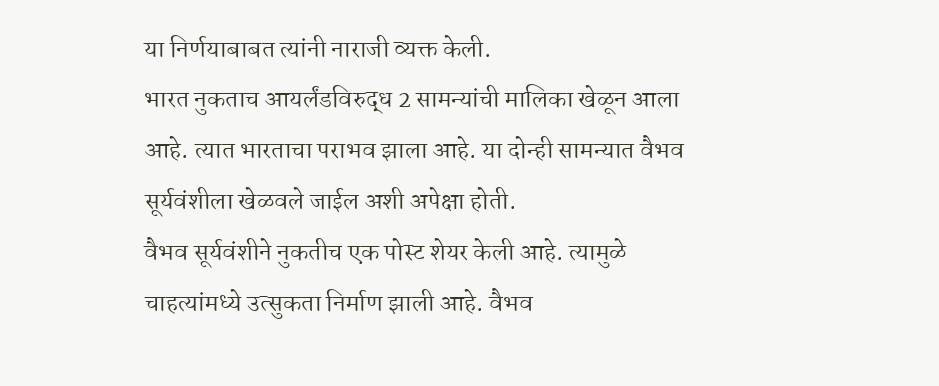या निर्णयाबाबत त्यांनी नाराजी व्यक्त केली.
भारत नुकताच आयर्लंडविरुद्ध 2 सामन्यांची मालिका खेळून आला आहे. त्यात भारताचा पराभव झाला आहे. या दोन्ही सामन्यात वैभव सूर्यवंशीला खेळवले जाईल अशी अपेक्षा होती.
वैभव सूर्यवंशीने नुकतीच एक पोस्ट शेयर केली आहे. त्यामुळे चाहत्यांमध्ये उत्सुकता निर्माण झाली आहे. वैभव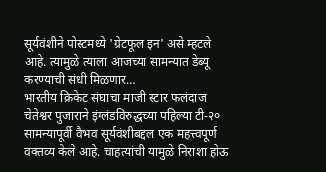सूर्यवंशीने पोस्टमध्ये 'ग्रेटफूल इन' असे म्हटले आहे. त्यामुळे त्याला आजच्या सामन्यात डेब्यू करण्याची संधी मिळणार…
भारतीय क्रिकेट संघाचा माजी स्टार फलंदाज चेतेश्वर पुजाराने इंग्लंडविरुद्धच्या पहिल्या टी-२० सामन्यापूर्वी वैभव सूर्यवंशीबद्दल एक महत्त्वपूर्ण वक्तव्य केले आहे. चाहत्यांची यामुळे निराशा होऊ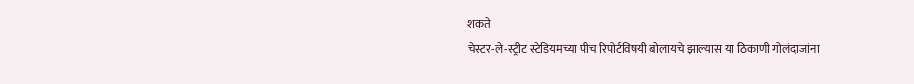शकते
चेस्टर-ले-स्ट्रीट स्टेडियमच्या पीच रिपोर्टविषयी बोलायचे झाल्यास या ठिकाणी गोलंदाजांना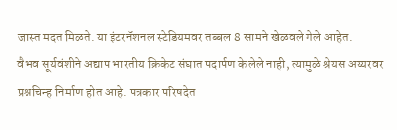जास्त मदत मिळते. या इंटरनॅशनल स्टेडियमवर तब्बल 8 सामने खेळवले गेले आहेत.
वैभव सूर्यवंशीने अद्याप भारतीय क्रिकेट संघात पदार्पण केलेले नाही, त्यामुळे श्रेयस अय्यरवर प्रश्नचिन्ह निर्माण होत आहे. पत्रकार परिषदेत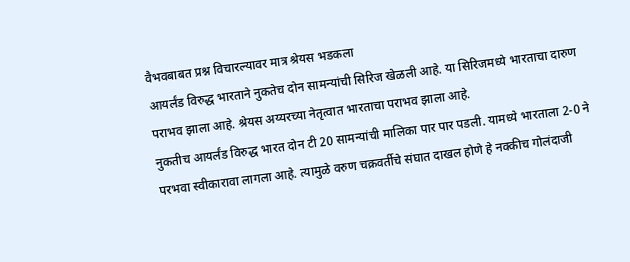वैभवबाबत प्रश्न विचारल्यावर मात्र श्रेयस भडकला
आयर्लंड विरुद्ध भारताने नुकतेच दोन सामन्यांची सिरिज खेळली आहे. या सिरिजमध्ये भारताचा दारुण पराभव झाला आहे. श्रेयस अय्यरच्या नेतृत्वात भारताचा पराभव झाला आहे.
नुकतीच आयर्लंड विरुद्ध भारत दोन टी 20 सामन्यांची मालिका पार पार पडली. यामध्ये भारताला 2-0 ने परभवा स्वीकारावा लागला आहे. त्यामुळे वरुण चक्रवर्तीचे संघात दाखल होणे हे नक्कीच गोलंदाजी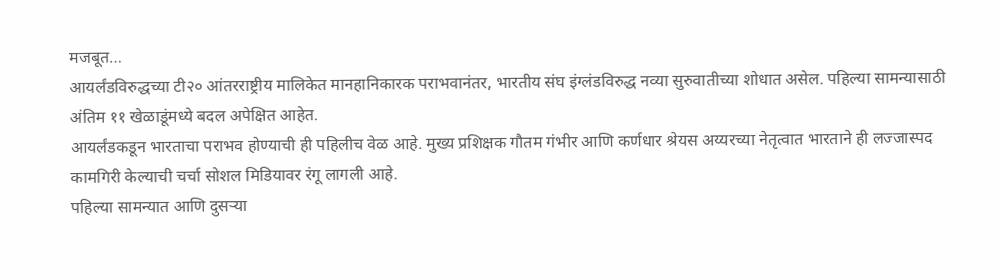मजबूत…
आयर्लंडविरुद्धच्या टी२० आंतरराष्ट्रीय मालिकेत मानहानिकारक पराभवानंतर, भारतीय संघ इंग्लंडविरुद्ध नव्या सुरुवातीच्या शोधात असेल. पहिल्या सामन्यासाठी अंतिम ११ खेळाडूंमध्ये बदल अपेक्षित आहेत.
आयर्लंडकडून भारताचा पराभव होण्याची ही पहिलीच वेळ आहे. मुख्य प्रशिक्षक गौतम गंभीर आणि कर्णधार श्रेयस अय्यरच्या नेतृत्वात भारताने ही लज्जास्पद कामगिरी केल्याची चर्चा सोशल मिडियावर रंगू लागली आहे.
पहिल्या सामन्यात आणि दुसऱ्या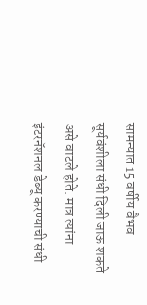सामन्यात 15 वर्षीय वैभव सूर्यवंशीला संधी दिली जाऊ शकते असे वाटले होते. मात्र त्यांना इंटरनॅशनल डेब्यू करण्याची संधी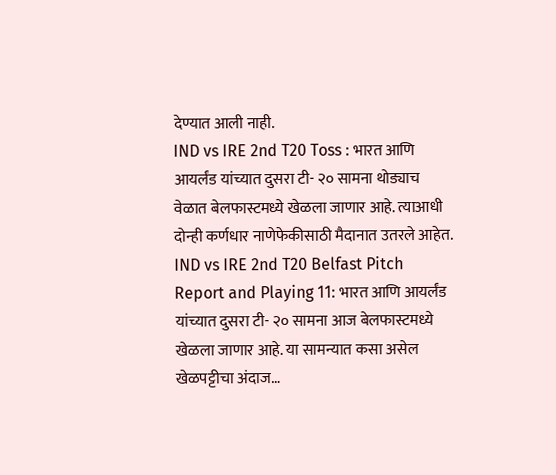देण्यात आली नाही.
IND vs IRE 2nd T20 Toss : भारत आणि आयर्लंड यांच्यात दुसरा टी- २० सामना थोड्याच वेळात बेलफास्टमध्ये खेळला जाणार आहे. त्याआधी दोन्ही कर्णधार नाणेफेकीसाठी मैदानात उतरले आहेत.
IND vs IRE 2nd T20 Belfast Pitch Report and Playing 11: भारत आणि आयर्लंड यांच्यात दुसरा टी- २० सामना आज बेलफास्टमध्ये खेळला जाणार आहे. या सामन्यात कसा असेल खेळपट्टीचा अंदाज…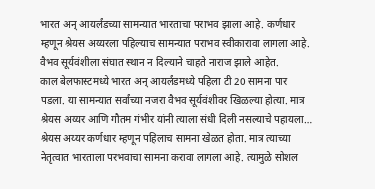भारत अन् आयर्लंडच्या सामन्यात भारताचा पराभव झाला आहे. कर्णधार म्हणून श्रेयस अय्यरला पहिल्याच सामन्यात पराभव स्वीकारावा लागला आहे. वैभव सूर्यवंशीला संघात स्थान न दिल्याने चाहते नाराज झाले आहेत.
काल बेलफास्टमध्ये भारत अन् आयर्लंडमध्ये पहिला टी 20 सामना पार पडला. या सामन्यात सर्वांच्या नजरा वैभव सूर्यवंशीवर खिळल्या होत्या. मात्र श्रेयस अय्यर आणि गौतम गंभीर यांनी त्याला संधी दिली नसल्याचे पहायला…
श्रेयस अय्यर कर्णधार म्हणून पहिलाच सामना खेळत होता. मात्र त्याच्या नेतृत्वात भारताला परभवाचा सामना करावा लागला आहे. त्यामुळे सोशल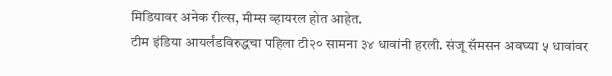मिडियावर अनेक रील्स, मीम्स व्हायरल होत आहेत.
टीम इंडिया आयर्लंडविरुद्धचा पहिला टी२० सामना ३४ धावांनी हरली. संजू सॅमसन अवघ्या ५ धावांवर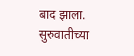बाद झाला. सुरुवातीच्या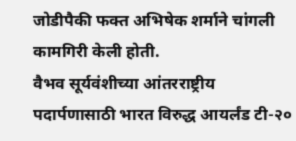जोडीपैकी फक्त अभिषेक शर्माने चांगली कामगिरी केली होती.
वैभव सूर्यवंशीच्या आंतरराष्ट्रीय पदार्पणासाठी भारत विरुद्ध आयर्लंड टी-२०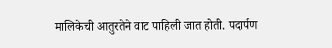मालिकेची आतुरतेने वाट पाहिली जात होती. पदार्पण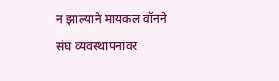न झाल्याने मायकल वॉनने संघ व्यवस्थापनावर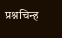प्रश्नचिन्ह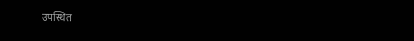उपस्थित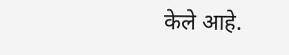केले आहे.